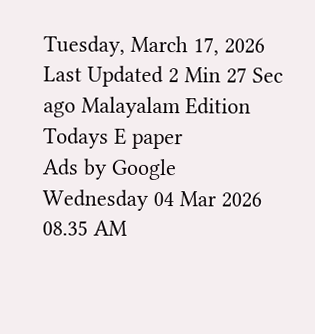Tuesday, March 17, 2026 Last Updated 2 Min 27 Sec ago Malayalam Edition
Todays E paper
Ads by Google
Wednesday 04 Mar 2026 08.35 AM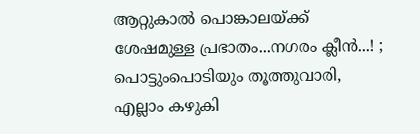ആറ്റുകാല്‍ പൊങ്കാലയ്ക്ക് ശേഷമുള്ള പ്രഭാതം...നഗരം ക്ലീന്‍...! ; പൊട്ടുംപൊടിയും തൂത്തുവാരി, എല്ലാം കഴുകി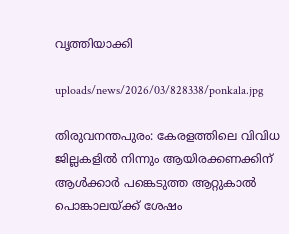വൃത്തിയാക്കി

uploads/news/2026/03/828338/ponkala.jpg

തിരുവനന്തപുരം: കേരളത്തിലെ വിവിധ ജില്ലകളില്‍ നിന്നും ആയിരക്കണക്കിന് ആള്‍ക്കാര്‍ പങ്കെടുത്ത ആറ്റുകാല്‍ പൊങ്കാലയ്ക്ക് ശേഷം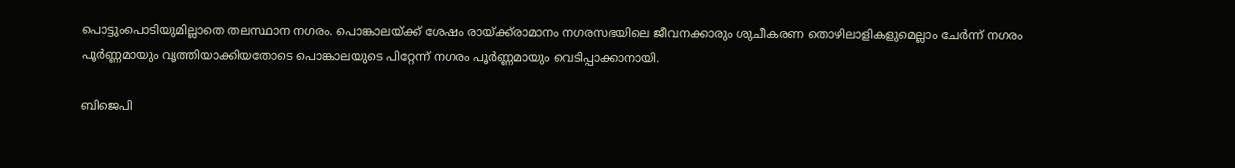പൊട്ടുംപൊടിയുമില്ലാതെ തലസ്ഥാന നഗരം. പൊങ്കാലയ്ക്ക് ശേഷം രായ്ക്ക്‌രാമാനം നഗരസഭയിലെ ജീവനക്കാരും ശുചീകരണ തൊഴിലാളികളുമെല്ലാം ചേര്‍ന്ന് നഗരം പൂര്‍ണ്ണമായും വൃത്തിയാക്കിയതോടെ പൊങ്കാലയുടെ പിറ്റേന്ന് നഗരം പൂര്‍ണ്ണമായും വെടിപ്പാക്കാനായി.

ബിജെപി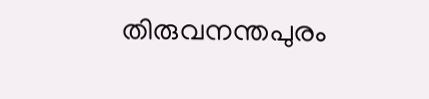തിരുവനന്തപുരം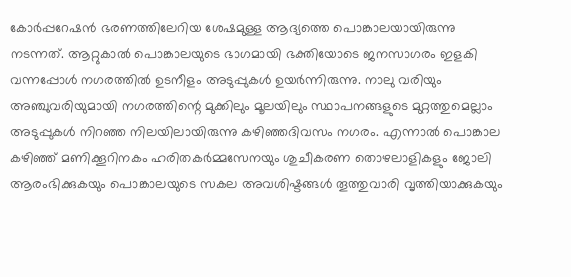കോര്‍പ്പറേഷന്‍ ഭരണത്തിലേറിയ ശേഷമുള്ള ആദ്യത്തെ പൊങ്കാലയായിരുന്നു നടന്നത്. ആറ്റുകാല്‍ പൊങ്കാലയുടെ ഭാഗമായി ഭക്തിയോടെ ജനസാഗരം ഇളകി വന്നപ്പോള്‍ നഗരത്തില്‍ ഉടനീളം അടുപ്പുകള്‍ ഉയര്‍ന്നിരുന്നു. നാലു വരിയും അഞ്ചുവരിയുമായി നഗരത്തിന്റെ മുക്കിലും മൂലയിലും സ്ഥാപനങ്ങളുടെ മുറ്റത്തുമെല്ലാം അടുപ്പുകള്‍ നിറഞ്ഞ നിലയിലായിരുന്നു കഴിഞ്ഞദിവസം നഗരം. എന്നാല്‍ പൊങ്കാല കഴിഞ്ഞ് മണിക്കൂറിനകം ഹരിതകര്‍മ്മസേനയും ശുചീകരണ തൊഴലാളികളും ജോലി ആരംഭിക്കുകയും പൊങ്കാലയുടെ സകല അവശിഷ്ടങ്ങള്‍ തൂത്തുവാരി വൃത്തിയാക്കുകയും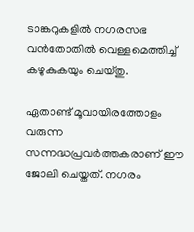ടാങ്കറുകളില്‍ നഗരസഭ വന്‍തോതില്‍ വെള്ളമെത്തിച്ച് കഴുകുകയും ചെയ്തു.

ഏതാണ്ട് മൂവായിരത്തോളം വരുന്ന സന്നദ്ധപ്രവര്‍ത്തകരാണ് ഈ ജോലി ചെയ്തത്. നഗരം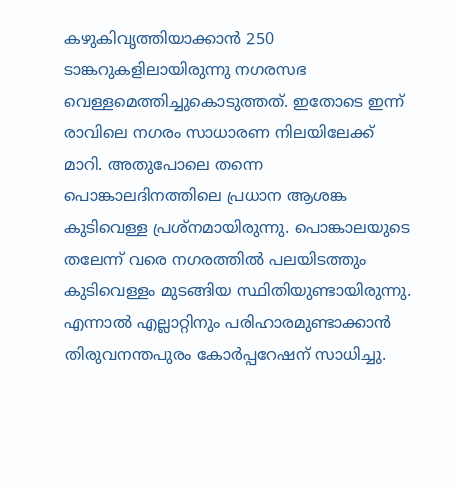കഴുകിവൃത്തിയാക്കാന്‍ 250 ടാങ്കറുകളിലായിരുന്നു നഗരസഭ വെള്ളമെത്തിച്ചുകൊടുത്തത്. ഇതോടെ ഇന്ന് രാവിലെ നഗരം സാധാരണ നിലയിലേക്ക് മാറി. അതുപോലെ തന്നെ പൊങ്കാലദിനത്തിലെ പ്രധാന ആശങ്ക കുടിവെള്ള പ്രശ്‌നമായിരുന്നു. പൊങ്കാലയുടെ തലേന്ന് വരെ നഗരത്തില്‍ പലയിടത്തും കുടിവെള്ളം മുടങ്ങിയ സ്ഥിതിയുണ്ടായിരുന്നു. എന്നാല്‍ എല്ലാറ്റിനും പരിഹാരമുണ്ടാക്കാന്‍ തിരുവനന്തപുരം കോര്‍പ്പറേഷന് സാധിച്ചു.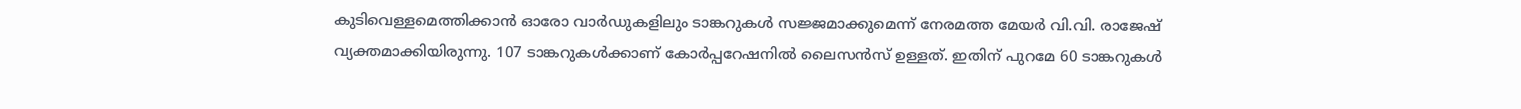കുടിവെള്ളമെത്തിക്കാന്‍ ഓരോ വാര്‍ഡുകളിലും ടാങ്കറുകള്‍ സജ്ജമാക്കുമെന്ന് നേരമത്ത മേയര്‍ വി.വി. രാജേഷ് വ്യക്തമാക്കിയിരുന്നു. 107 ടാങ്കറുകള്‍ക്കാണ് കോര്‍പ്പറേഷനില്‍ ലൈസന്‍സ് ഉള്ളത്. ഇതിന് പുറമേ 60 ടാങ്കറുകള്‍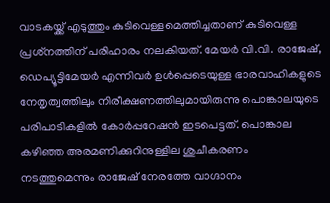വാടകയ്ക്ക് എടുത്തും കുടിവെള്ളമെത്തിച്ചതാണ് കുടിവെള്ള പ്രശ്‌നത്തിന് പരിഹാരം നലകിയത്. മേയര്‍ വി.വി. രാജേഷ്, ഡെപ്യൂട്ടിമേയര്‍ എന്നിവര്‍ ഉള്‍പ്പെടെയുള്ള ഭാരവാഹികളുടെ നേതൃത്വത്തിലും നിരീക്ഷണത്തിലുമായിരുന്നു പൊങ്കാലയുടെ പരിപാടികളില്‍ കോര്‍പ്പറേഷന്‍ ഇടപെട്ടത്. പൊങ്കാല കഴിഞ്ഞ അരമണിക്കുറിനുള്ളില ശുചീകരണം നടത്തുമെന്നും രാജേഷ് നേരത്തേ വാഗ്ദാനം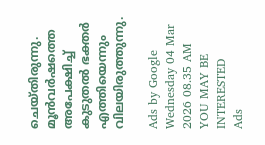ചെയ്തിരുന്നു. മൂന്‍വര്‍ഷത്തെ അപേക്ഷിച്ച് കുടുതല്‍ ഭക്തര്‍ എത്തിയെന്നും വിലയിരുത്തുന്നു.

Ads by Google
Wednesday 04 Mar 2026 08.35 AM
YOU MAY BE INTERESTED
Ads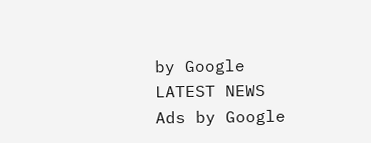by Google
LATEST NEWS
Ads by Google